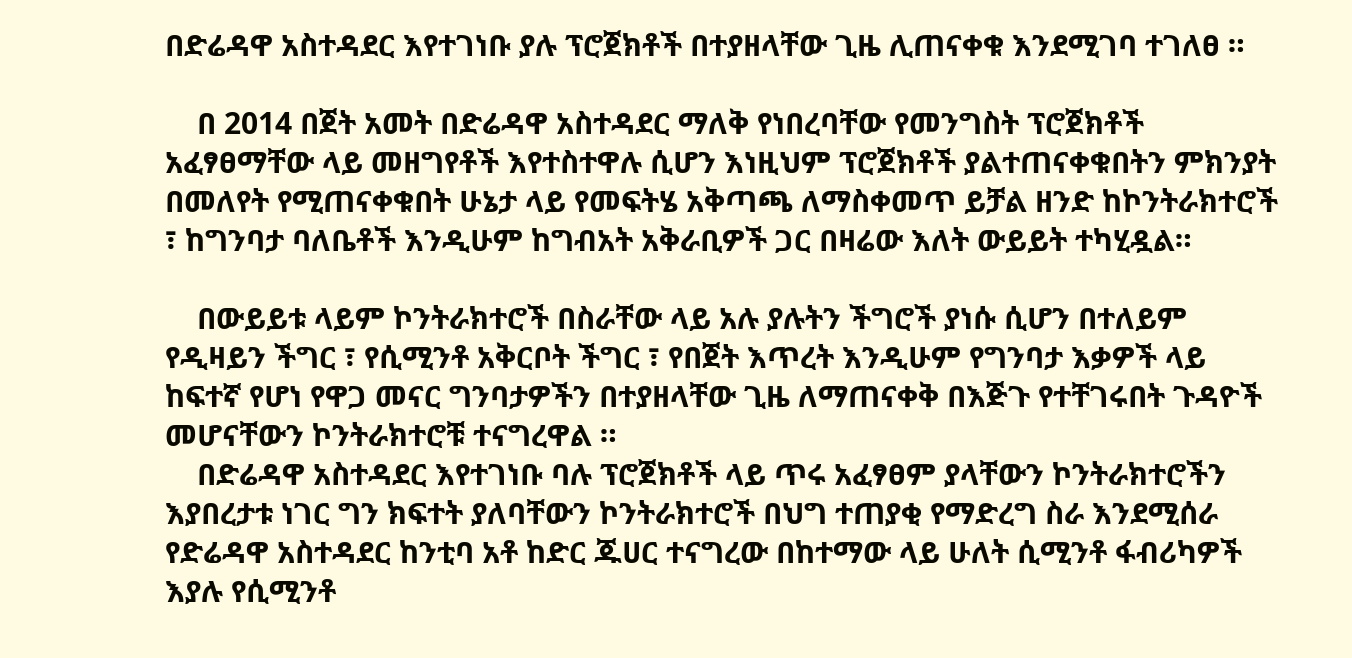በድሬዳዋ አስተዳደር እየተገነቡ ያሉ ፕሮጀክቶች በተያዘላቸው ጊዜ ሊጠናቀቁ እንደሚገባ ተገለፀ ።

    በ 2014 በጀት አመት በድሬዳዋ አስተዳደር ማለቅ የነበረባቸው የመንግስት ፕሮጀክቶች አፈፃፀማቸው ላይ መዘግየቶች እየተስተዋሉ ሲሆን እነዚህም ፕሮጀክቶች ያልተጠናቀቁበትን ምክንያት በመለየት የሚጠናቀቁበት ሁኔታ ላይ የመፍትሄ አቅጣጫ ለማስቀመጥ ይቻል ዘንድ ከኮንትራክተሮች ፣ ከግንባታ ባለቤቶች እንዲሁም ከግብአት አቅራቢዎች ጋር በዛሬው እለት ውይይት ተካሂዷል።

    በውይይቱ ላይም ኮንትራክተሮች በስራቸው ላይ አሉ ያሉትን ችግሮች ያነሱ ሲሆን በተለይም የዲዛይን ችግር ፣ የሲሚንቶ አቅርቦት ችግር ፣ የበጀት እጥረት እንዲሁም የግንባታ እቃዎች ላይ ከፍተኛ የሆነ የዋጋ መናር ግንባታዎችን በተያዘላቸው ጊዜ ለማጠናቀቅ በእጅጉ የተቸገሩበት ጉዳዮች መሆናቸውን ኮንትራክተሮቹ ተናግረዋል ።
    በድሬዳዋ አስተዳደር እየተገነቡ ባሉ ፕሮጀክቶች ላይ ጥሩ አፈፃፀም ያላቸውን ኮንትራክተሮችን እያበረታቱ ነገር ግን ክፍተት ያለባቸውን ኮንትራክተሮች በህግ ተጠያቂ የማድረግ ስራ እንደሚሰራ የድሬዳዋ አስተዳደር ከንቲባ አቶ ከድር ጁሀር ተናግረው በከተማው ላይ ሁለት ሲሚንቶ ፋብሪካዎች እያሉ የሲሚንቶ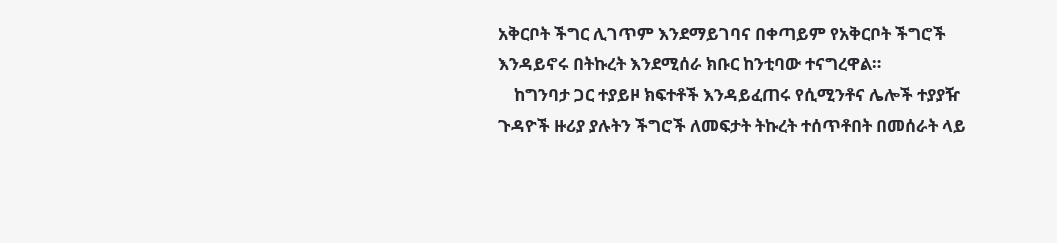አቅርቦት ችግር ሊገጥም እንደማይገባና በቀጣይም የአቅርቦት ችግሮች እንዳይኖሩ በትኩረት እንደሚሰራ ክቡር ከንቲባው ተናግረዋል።
    ከግንባታ ጋር ተያይዞ ክፍተቶች እንዳይፈጠሩ የሲሚንቶና ሌሎች ተያያዥ ጉዳዮች ዙሪያ ያሉትን ችግሮች ለመፍታት ትኩረት ተሰጥቶበት በመሰራት ላይ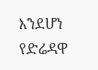እንደሆነ የድሬዳዋ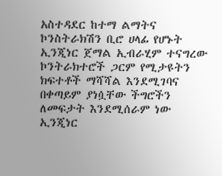አስተዳደር ከተማ ልማትና ኮንስትራክሽን ቢሮ ሀላፊ የሆኑት ኢንጂነር ጀማል ኢብራሂም ተናግረው ኮንትራክተሮች ጋርም የሚታዩትን ክፍተቶች ማሻሻል እንደሚገባና በቀጣይም ያነሷቸው ችግሮችን ለመፍታት እንደሚሰራም ነው ኢንጂነር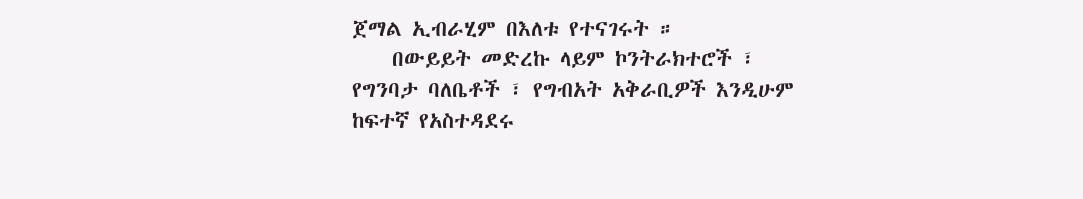ጀማል ኢብራሂም በእለቱ የተናገሩት ።
    በውይይት መድረኩ ላይም ኮንትራክተሮች ፣ የግንባታ ባለቤቶች ፣ የግብአት አቅራቢዎች እንዲሁም ከፍተኛ የአስተዳደሩ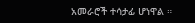አመራሮች ተሳታፊ ሆነዋል ።